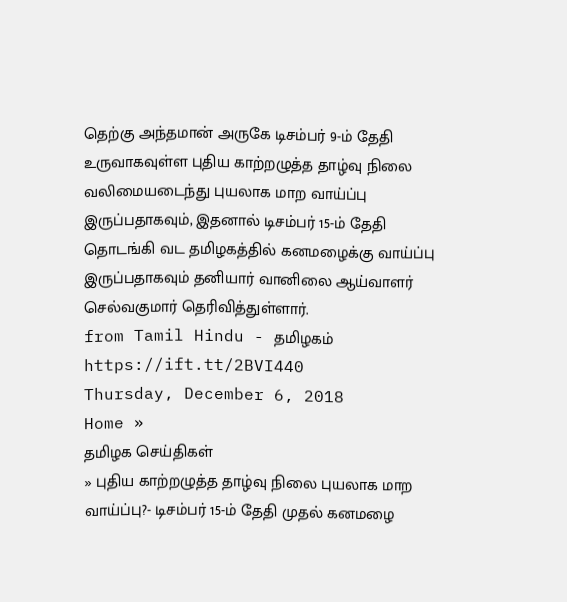தெற்கு அந்தமான் அருகே டிசம்பர் 9-ம் தேதி உருவாகவுள்ள புதிய காற்றழுத்த தாழ்வு நிலை வலிமையடைந்து புயலாக மாற வாய்ப்பு இருப்பதாகவும், இதனால் டிசம்பர் 15-ம் தேதி தொடங்கி வட தமிழகத்தில் கனமழைக்கு வாய்ப்பு இருப்பதாகவும் தனியார் வானிலை ஆய்வாளர் செல்வகுமார் தெரிவித்துள்ளார்.
from Tamil Hindu - தமிழகம் https://ift.tt/2BVI440
Thursday, December 6, 2018
Home »
தமிழக செய்திகள்
» புதிய காற்றழுத்த தாழ்வு நிலை புயலாக மாற வாய்ப்பு?- டிசம்பர் 15-ம் தேதி முதல் கனமழை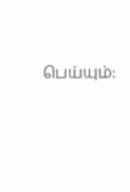பெய்யும்: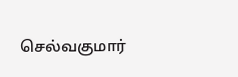செல்வகுமார்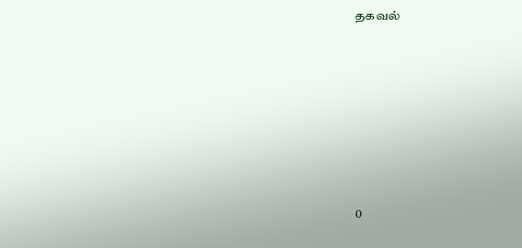தகவல்







0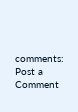comments:
Post a Comment